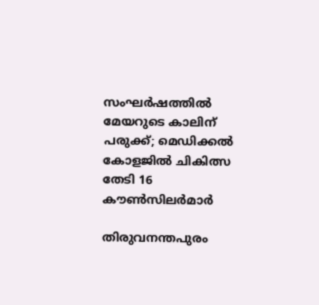സംഘർഷത്തിൽ മേയറുടെ കാലിന് പരുക്ക്; മെഡിക്കൽ കോളജിൽ ചികിത്സ തേടി 16 കൗൺസിലർമാർ

തിരുവനന്തപുരം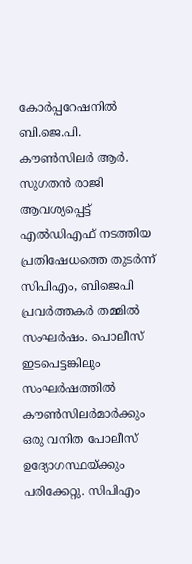കോർപ്പറേഷനിൽ ബി.ജെ.പി. കൗൺസിലർ ആർ. സുഗതൻ രാജി ആവശ്യപ്പെട്ട് എൽഡിഎഫ് നടത്തിയ പ്രതിഷേധത്തെ തുടർന്ന് സിപിഎം, ബിജെപി പ്രവർത്തകർ തമ്മിൽ സംഘർഷം. പൊലീസ് ഇടപെട്ടങ്കിലും സംഘർഷത്തിൽ കൗൺസിലർമാർക്കും ഒരു വനിത പോലീസ് ഉദ്യോഗസ്ഥയ്ക്കും പരിക്കേറ്റു. സിപിഎം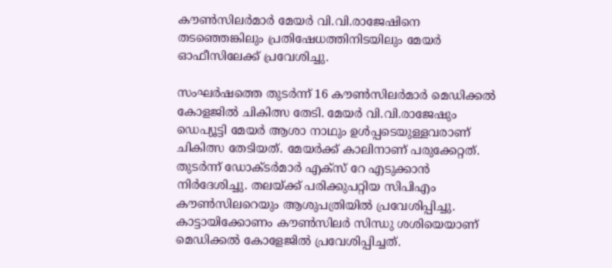കൗൺസിലർമാർ മേയർ വി.വി.രാജേഷിനെ തടഞ്ഞെങ്കിലും പ്രതിഷേധത്തിനിടയിലും മേയർ ഓഫീസിലേക്ക് പ്രവേശിച്ചു.

സംഘർഷത്തെ തുടർന്ന് 16 കൗൺസിലർമാർ മെഡിക്കൽ കോളജിൽ ചികിത്സ തേടി. മേയർ വി.വി.രാജേഷും ഡെപ്യൂട്ടി മേയർ ആശാ നാഥും ഉൾപ്പടെയുള്ളവരാണ് ചികിത്സ തേടിയത്. മേയർക്ക് കാലിനാണ് പരുക്കേറ്റത്. തുടർന്ന് ഡോക്ട‌ർമാർ എക്‌സ് റേ എടുക്കാൻ നിർദേശിച്ചു. തലയ്ക്ക് പരിക്കുപറ്റിയ സിപിഎം കൗൺസിലറെയും ആശുപത്രിയിൽ പ്രവേശിപ്പിച്ചു. കാട്ടായിക്കോണം കൗൺസിലർ സിന്ധു ശശിയെയാണ് മെഡിക്കൽ കോളേജിൽ പ്രവേശിപ്പിച്ചത്.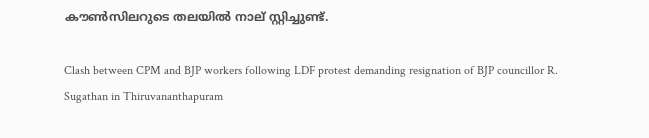കൗൺസിലറുടെ തലയിൽ നാല് സ്റ്റിച്ചുണ്ട്.

Clash between CPM and BJP workers following LDF protest demanding resignation of BJP councillor R. Sugathan in Thiruvananthapuram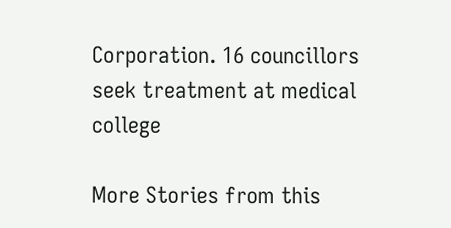Corporation. 16 councillors seek treatment at medical college

More Stories from this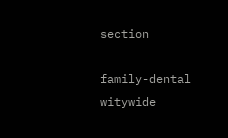section

family-dental
witywide